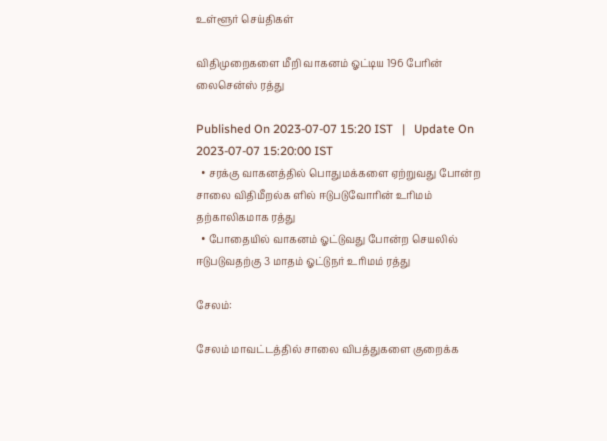உள்ளூர் செய்திகள்

விதிமுறைகளை மீறி வாகனம் ஓட்டிய 196 பேரின் லைசென்ஸ் ரத்து

Published On 2023-07-07 15:20 IST   |   Update On 2023-07-07 15:20:00 IST
  • சரக்கு வாகனத்தில் பொதுமக்களை ஏற்றுவது போன்ற சாலை விதிமீறல்க ளில் ஈடுபடுவோரின் உரிமம் தற்காலிகமாக ரத்து
  • போதையில் வாகனம் ஓட்டுவது போன்ற செயலில் ஈடுபடுவதற்கு 3 மாதம் ஓட்டுநர் உரிமம் ரத்து

சேலம்:

சேலம் மாவட்டத்தில் சாலை விபத்துகளை குறைக்க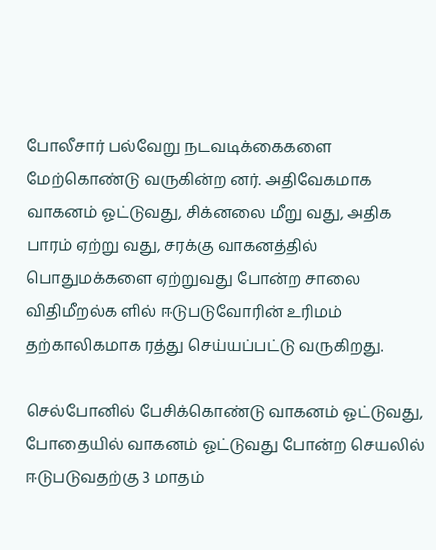போலீசார் பல்வேறு நடவடிக்கைகளை மேற்கொண்டு வருகின்ற னர். அதிவேகமாக வாகனம் ஓட்டுவது, சிக்னலை மீறு வது, அதிக பாரம் ஏற்று வது, சரக்கு வாகனத்தில் பொதுமக்களை ஏற்றுவது போன்ற சாலை விதிமீறல்க ளில் ஈடுபடுவோரின் உரிமம் தற்காலிகமாக ரத்து செய்யப்பட்டு வருகிறது.

செல்போனில் பேசிக்கொண்டு வாகனம் ஓட்டுவது, போதையில் வாகனம் ஓட்டுவது போன்ற செயலில் ஈடுபடுவதற்கு 3 மாதம்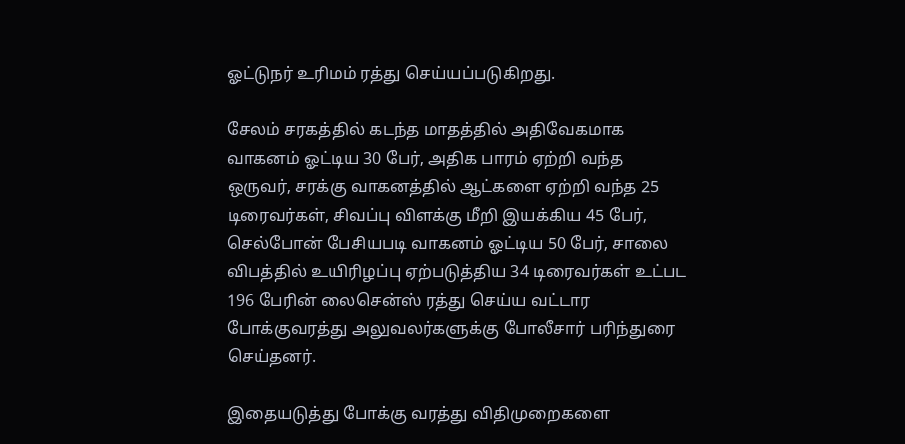ஓட்டுநர் உரிமம் ரத்து செய்யப்படுகிறது.

சேலம் சரகத்தில் கடந்த மாதத்தில் அதிவேகமாக வாகனம் ஓட்டிய 30 பேர், அதிக பாரம் ஏற்றி வந்த ஒருவர், சரக்கு வாகனத்தில் ஆட்களை ஏற்றி வந்த 25 டிரைவர்கள், சிவப்பு விளக்கு மீறி இயக்கிய 45 பேர், செல்போன் பேசியபடி வாகனம் ஓட்டிய 50 பேர், சாலை விபத்தில் உயிரிழப்பு ஏற்படுத்திய 34 டிரைவர்கள் உட்பட 196 பேரின் லைசென்ஸ் ரத்து செய்ய வட்டார போக்குவரத்து அலுவலர்களுக்கு போலீசார் பரிந்துரை செய்தனர்.

இதையடுத்து போக்கு வரத்து விதிமுறைகளை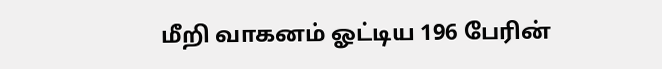மீறி வாகனம் ஓட்டிய 196 பேரின்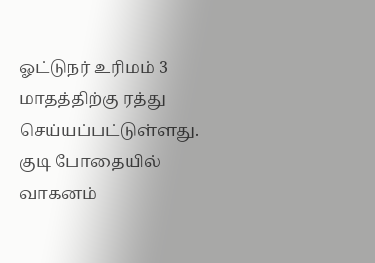ஓட்டுநர் உரிமம் 3 மாதத்திற்கு ரத்து செய்யப்பட்டுள்ளது. குடி போதையில் வாகனம்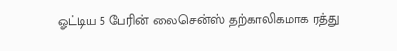ஓட்டிய 5 பேரின் லைசென்ஸ் தற்காலிகமாக ரத்து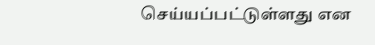செய்யப்பட்டுள்ளது என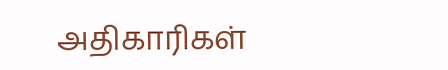அதிகாரிகள்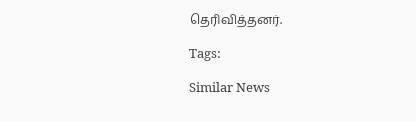தெரிவித்தனர்.

Tags:

Similar News